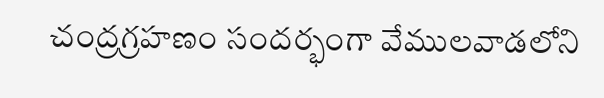చంద్రగ్రహణం సందర్భంగా వేములవాడలోని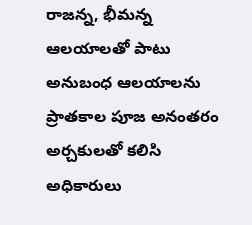రాజన్న, భీమన్న ఆలయాలతో పాటు అనుబంధ ఆలయాలను ప్రాతకాల పూజ అనంతరం అర్చకులతో కలిసి అధికారులు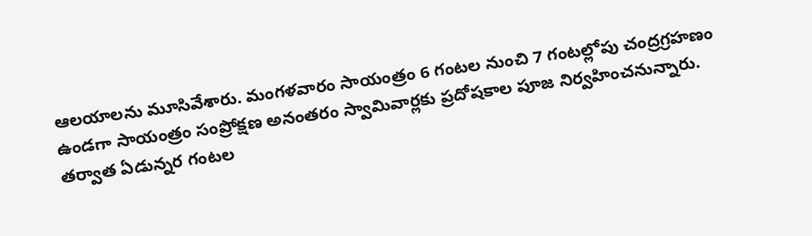ఆలయాలను మూసివేశారు. మంగళవారం సాయంత్రం 6 గంటల నుంచి 7 గంటల్లోపు చంద్రగ్రహణం ఉండగా సాయంత్రం సంప్రోక్షణ అనంతరం స్వామివార్లకు ప్రదోషకాల పూజ నిర్వహించనున్నారు. తర్వాత ఏడున్నర గంటల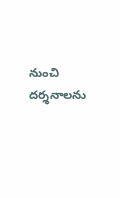నుంచి దర్శనాలను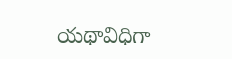యథావిధిగా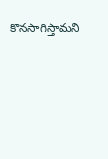కొనసాగిస్తామని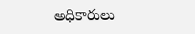అధికారులు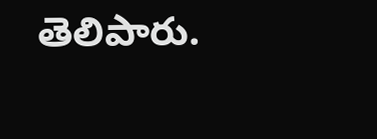తెలిపారు.